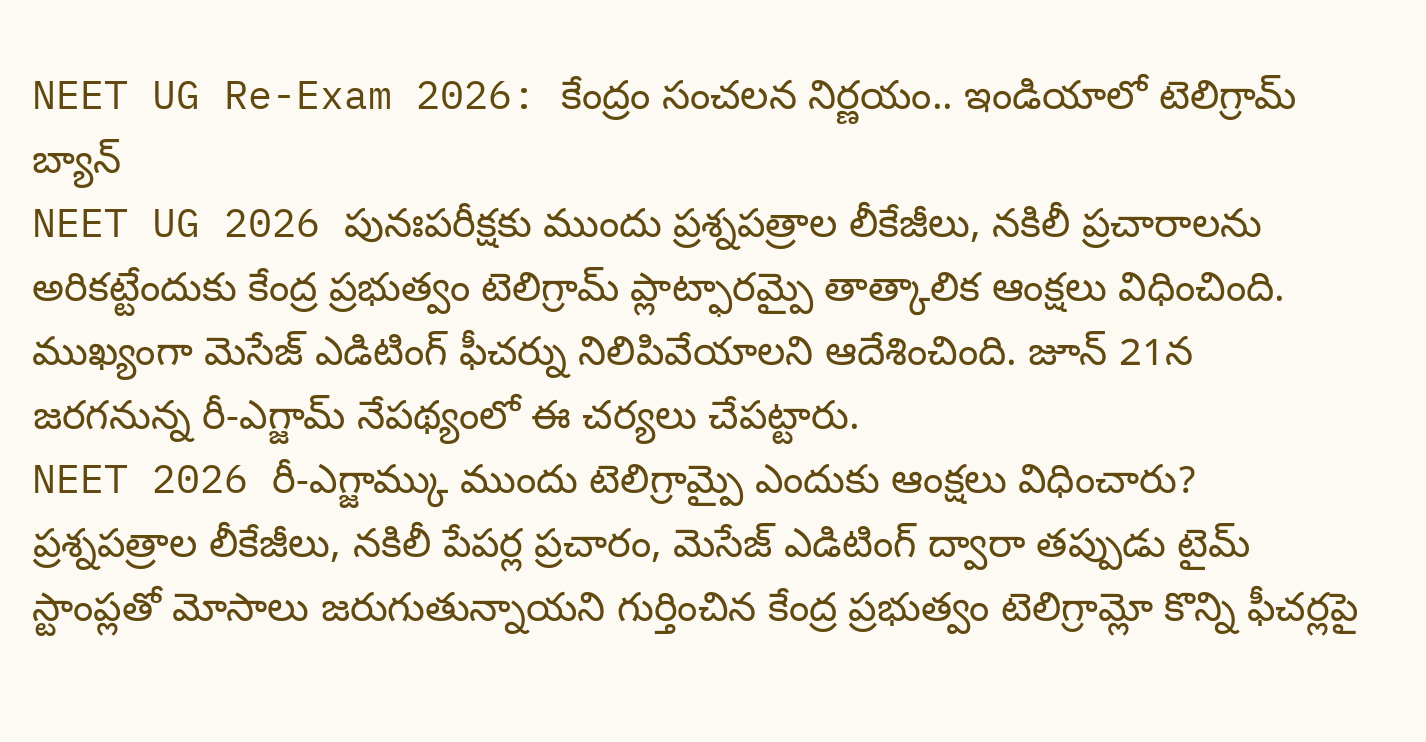NEET UG Re-Exam 2026: కేంద్రం సంచలన నిర్ణయం.. ఇండియాలో టెలిగ్రామ్ బ్యాన్
NEET UG 2026 పునఃపరీక్షకు ముందు ప్రశ్నపత్రాల లీకేజీలు, నకిలీ ప్రచారాలను అరికట్టేందుకు కేంద్ర ప్రభుత్వం టెలిగ్రామ్ ప్లాట్ఫారమ్పై తాత్కాలిక ఆంక్షలు విధించింది. ముఖ్యంగా మెసేజ్ ఎడిటింగ్ ఫీచర్ను నిలిపివేయాలని ఆదేశించింది. జూన్ 21న జరగనున్న రీ-ఎగ్జామ్ నేపథ్యంలో ఈ చర్యలు చేపట్టారు.
NEET 2026 రీ-ఎగ్జామ్కు ముందు టెలిగ్రామ్పై ఎందుకు ఆంక్షలు విధించారు?
ప్రశ్నపత్రాల లీకేజీలు, నకిలీ పేపర్ల ప్రచారం, మెసేజ్ ఎడిటింగ్ ద్వారా తప్పుడు టైమ్ స్టాంప్లతో మోసాలు జరుగుతున్నాయని గుర్తించిన కేంద్ర ప్రభుత్వం టెలిగ్రామ్లో కొన్ని ఫీచర్లపై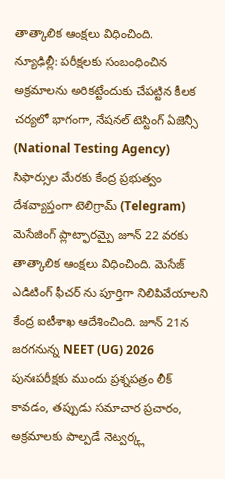తాత్కాలిక ఆంక్షలు విధించింది.
న్యూఢిల్లీ: పరీక్షలకు సంబంధించిన అక్రమాలను అరికట్టేందుకు చేపట్టిన కీలక చర్యలో భాగంగా, నేషనల్ టెస్టింగ్ ఏజెన్సీ (National Testing Agency) సిఫార్సుల మేరకు కేంద్ర ప్రభుత్వం దేశవ్యాప్తంగా టెలిగ్రామ్ (Telegram) మెసేజింగ్ ప్లాట్ఫారమ్పై జూన్ 22 వరకు తాత్కాలిక ఆంక్షలు విధించింది. మెసేజ్ ఎడిటింగ్ ఫీచర్ ను పూర్తిగా నిలిపివేయాలని కేంద్ర ఐటీశాఖ ఆదేశించింది. జూన్ 21న జరగనున్న NEET (UG) 2026 పునఃపరీక్షకు ముందు ప్రశ్నపత్రం లీక్ కావడం, తప్పుడు సమాచార ప్రచారం, అక్రమాలకు పాల్పడే నెట్వర్క్ల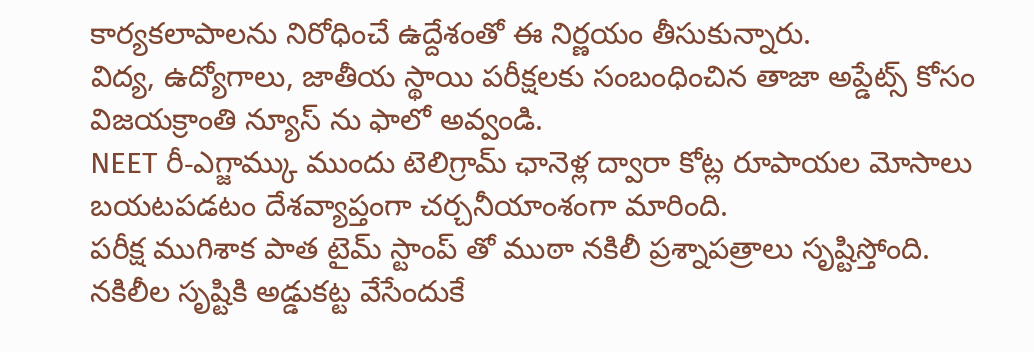కార్యకలాపాలను నిరోధించే ఉద్దేశంతో ఈ నిర్ణయం తీసుకున్నారు.
విద్య, ఉద్యోగాలు, జాతీయ స్థాయి పరీక్షలకు సంబంధించిన తాజా అప్డేట్స్ కోసం విజయక్రాంతి న్యూస్ ను ఫాలో అవ్వండి.
NEET రీ-ఎగ్జామ్కు ముందు టెలిగ్రామ్ ఛానెళ్ల ద్వారా కోట్ల రూపాయల మోసాలు బయటపడటం దేశవ్యాప్తంగా చర్చనీయాంశంగా మారింది.
పరీక్ష ముగిశాక పాత టైమ్ స్టాంప్ తో ముఠా నకిలీ ప్రశ్నాపత్రాలు సృష్టిస్తోంది. నకిలీల సృష్టికి అడ్డుకట్ట వేసేందుకే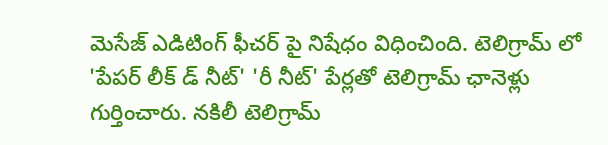మెసేజ్ ఎడిటింగ్ ఫీచర్ పై నిషేధం విధించింది. టెలిగ్రామ్ లో 'పేపర్ లీక్ డ్ నీట్' 'రీ నీట్' పేర్లతో టెలిగ్రామ్ ఛానెళ్లు గుర్తించారు. నకిలీ టెలిగ్రామ్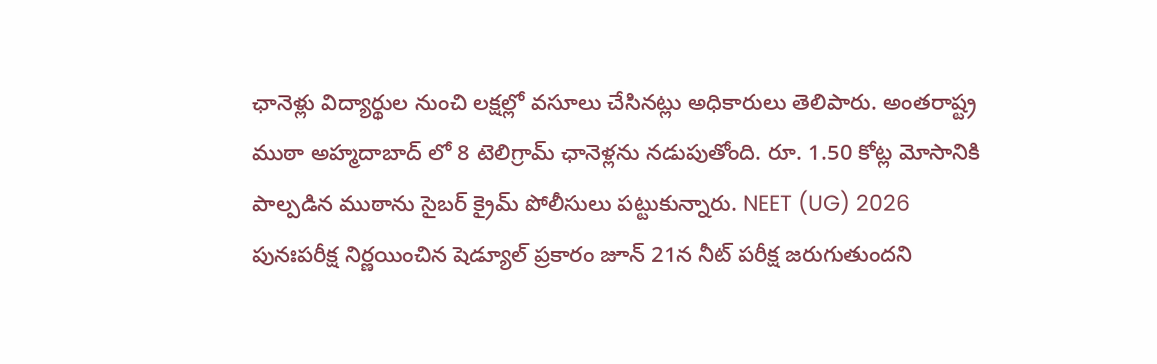ఛానెళ్లు విద్యార్థుల నుంచి లక్షల్లో వసూలు చేసినట్లు అధికారులు తెలిపారు. అంతరాష్ట్ర ముఠా అహ్మదాబాద్ లో 8 టెలిగ్రామ్ ఛానెళ్లను నడుపుతోంది. రూ. 1.50 కోట్ల మోసానికి పాల్పడిన ముఠాను సైబర్ క్రైమ్ పోలీసులు పట్టుకున్నారు. NEET (UG) 2026 పునఃపరీక్ష నిర్ణయించిన షెడ్యూల్ ప్రకారం జూన్ 21న నీట్ పరీక్ష జరుగుతుందని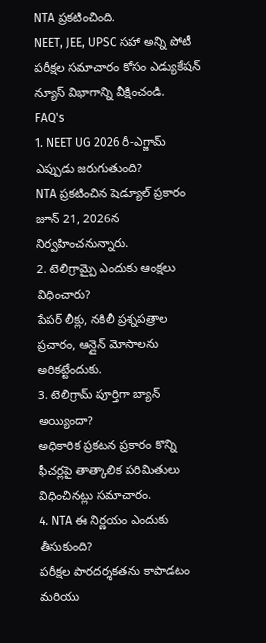NTA ప్రకటించింది.
NEET, JEE, UPSC సహా అన్ని పోటీ పరీక్షల సమాచారం కోసం ఎడ్యుకేషన్ న్యూస్ విభాగాన్ని వీక్షించండి.
FAQ's
1. NEET UG 2026 రీ-ఎగ్జామ్ ఎప్పుడు జరుగుతుంది?
NTA ప్రకటించిన షెడ్యూల్ ప్రకారం జూన్ 21, 2026న నిర్వహించనున్నారు.
2. టెలిగ్రామ్పై ఎందుకు ఆంక్షలు విధించారు?
పేపర్ లీక్లు, నకిలీ ప్రశ్నపత్రాల ప్రచారం, ఆన్లైన్ మోసాలను అరికట్టేందుకు.
3. టెలిగ్రామ్ పూర్తిగా బ్యాన్ అయ్యిందా?
అధికారిక ప్రకటన ప్రకారం కొన్ని ఫీచర్లపై తాత్కాలిక పరిమితులు విధించినట్లు సమాచారం.
4. NTA ఈ నిర్ణయం ఎందుకు తీసుకుంది?
పరీక్షల పారదర్శకతను కాపాడటం మరియు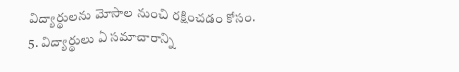విద్యార్థులను మోసాల నుంచి రక్షించడం కోసం.
5. విద్యార్థులు ఏ సమాచారాన్ని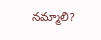నమ్మాలి?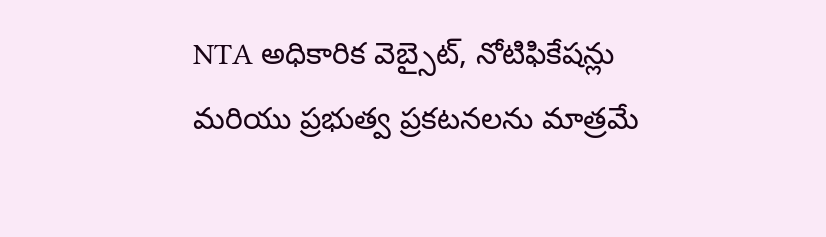NTA అధికారిక వెబ్సైట్, నోటిఫికేషన్లు మరియు ప్రభుత్వ ప్రకటనలను మాత్రమే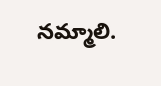నమ్మాలి.